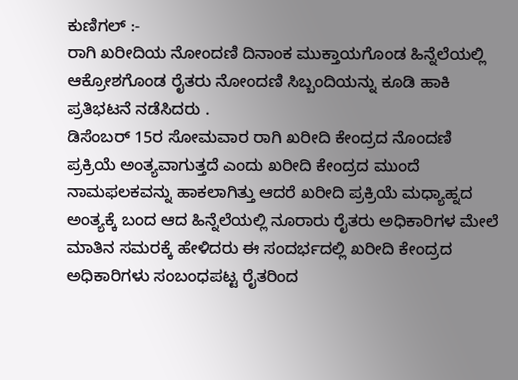ಕುಣಿಗಲ್ :-
ರಾಗಿ ಖರೀದಿಯ ನೋಂದಣಿ ದಿನಾಂಕ ಮುಕ್ತಾಯಗೊಂಡ ಹಿನ್ನೆಲೆಯಲ್ಲಿ ಆಕ್ರೋಶಗೊಂಡ ರೈತರು ನೋಂದಣಿ ಸಿಬ್ಬಂದಿಯನ್ನು ಕೂಡಿ ಹಾಕಿ ಪ್ರತಿಭಟನೆ ನಡೆಸಿದರು .
ಡಿಸೆಂಬರ್ 15ರ ಸೋಮವಾರ ರಾಗಿ ಖರೀದಿ ಕೇಂದ್ರದ ನೊಂದಣಿ ಪ್ರಕ್ರಿಯೆ ಅಂತ್ಯವಾಗುತ್ತದೆ ಎಂದು ಖರೀದಿ ಕೇಂದ್ರದ ಮುಂದೆ ನಾಮಫಲಕವನ್ನು ಹಾಕಲಾಗಿತ್ತು ಆದರೆ ಖರೀದಿ ಪ್ರಕ್ರಿಯೆ ಮಧ್ಯಾಹ್ನದ ಅಂತ್ಯಕ್ಕೆ ಬಂದ ಆದ ಹಿನ್ನೆಲೆಯಲ್ಲಿ ನೂರಾರು ರೈತರು ಅಧಿಕಾರಿಗಳ ಮೇಲೆ ಮಾತಿನ ಸಮರಕ್ಕೆ ಹೇಳಿದರು ಈ ಸಂದರ್ಭದಲ್ಲಿ ಖರೀದಿ ಕೇಂದ್ರದ ಅಧಿಕಾರಿಗಳು ಸಂಬಂಧಪಟ್ಟ ರೈತರಿಂದ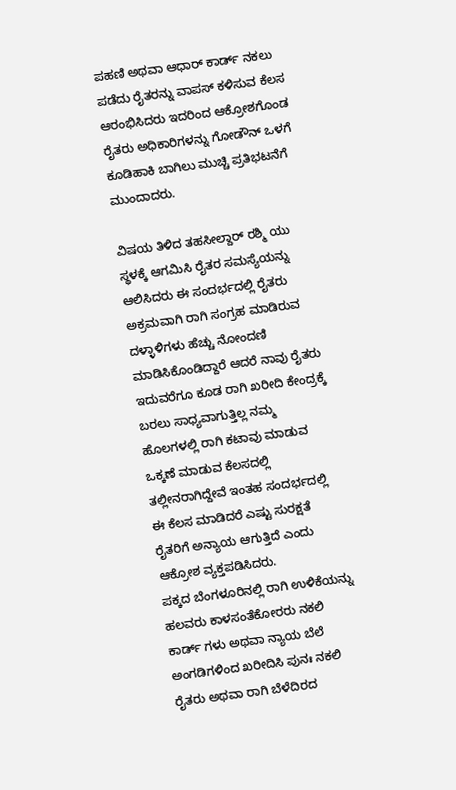ಪಹಣಿ ಅಥವಾ ಆಧಾರ್ ಕಾರ್ಡ್ ನಕಲು ಪಡೆದು ರೈತರನ್ನು ವಾಪಸ್ ಕಳಿಸುವ ಕೆಲಸ ಆರಂಭಿಸಿದರು ಇದರಿಂದ ಆಕ್ರೋಶಗೊಂಡ ರೈತರು ಅಧಿಕಾರಿಗಳನ್ನು ಗೋಡೌನ್ ಒಳಗೆ ಕೂಡಿಹಾಕಿ ಬಾಗಿಲು ಮುಚ್ಚಿ ಪ್ರತಿಭಟನೆಗೆ ಮುಂದಾದರು.

ವಿಷಯ ತಿಳಿದ ತಹಸೀಲ್ದಾರ್ ರಶ್ಮಿ ಯು ಸ್ಥಳಕ್ಕೆ ಆಗಮಿಸಿ ರೈತರ ಸಮಸ್ಯೆಯನ್ನು ಆಲಿಸಿದರು ಈ ಸಂದರ್ಭದಲ್ಲಿ ರೈತರು ಅಕ್ರಮವಾಗಿ ರಾಗಿ ಸಂಗ್ರಹ ಮಾಡಿರುವ ದಳ್ಳಾಳಿಗಳು ಹೆಚ್ಚು ನೋಂದಣಿ ಮಾಡಿಸಿಕೊಂಡಿದ್ದಾರೆ ಆದರೆ ನಾವು ರೈತರು ಇದುವರೆಗೂ ಕೂಡ ರಾಗಿ ಖರೀದಿ ಕೇಂದ್ರಕ್ಕೆ ಬರಲು ಸಾಧ್ಯವಾಗುತ್ತಿಲ್ಲ ನಮ್ಮ ಹೊಲಗಳಲ್ಲಿ ರಾಗಿ ಕಟಾವು ಮಾಡುವ ಒಕ್ಕಣೆ ಮಾಡುವ ಕೆಲಸದಲ್ಲಿ ತಲ್ಲೀನರಾಗಿದ್ದೇವೆ ಇಂತಹ ಸಂದರ್ಭದಲ್ಲಿ ಈ ಕೆಲಸ ಮಾಡಿದರೆ ಎಷ್ಟು ಸುರಕ್ಷತೆ ರೈತರಿಗೆ ಅನ್ಯಾಯ ಆಗುತ್ತಿದೆ ಎಂದು ಆಕ್ರೋಶ ವ್ಯಕ್ತಪಡಿಸಿದರು.
ಪಕ್ಕದ ಬೆಂಗಳೂರಿನಲ್ಲಿ ರಾಗಿ ಉಳಿಕೆಯನ್ನು ಹಲವರು ಕಾಳಸಂತೆಕೋರರು ನಕಲಿ ಕಾರ್ಡ್ ಗಳು ಅಥವಾ ನ್ಯಾಯ ಬೆಲೆ ಅಂಗಡಿಗಳಿಂದ ಖರೀದಿಸಿ ಪುನಃ ನಕಲಿ ರೈತರು ಅಥವಾ ರಾಗಿ ಬೆಳೆದಿರದ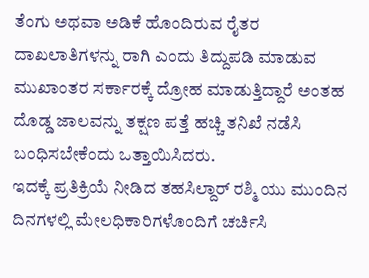ತೆಂಗು ಅಥವಾ ಅಡಿಕೆ ಹೊಂದಿರುವ ರೈತರ ದಾಖಲಾತಿಗಳನ್ನು ರಾಗಿ ಎಂದು ತಿದ್ದುಪಡಿ ಮಾಡುವ ಮುಖಾಂತರ ಸರ್ಕಾರಕ್ಕೆ ದ್ರೋಹ ಮಾಡುತ್ತಿದ್ದಾರೆ ಅಂತಹ ದೊಡ್ಡ ಜಾಲವನ್ನು ತಕ್ಷಣ ಪತ್ತೆ ಹಚ್ಚಿ ತನಿಖೆ ನಡೆಸಿ ಬಂಧಿಸಬೇಕೆಂದು ಒತ್ತಾಯಿಸಿದರು.
ಇದಕ್ಕೆ ಪ್ರತಿಕ್ರಿಯೆ ನೀಡಿದ ತಹಸಿಲ್ದಾರ್ ರಶ್ಮಿ ಯು ಮುಂದಿನ ದಿನಗಳಲ್ಲಿ ಮೇಲಧಿಕಾರಿಗಳೊಂದಿಗೆ ಚರ್ಚಿಸಿ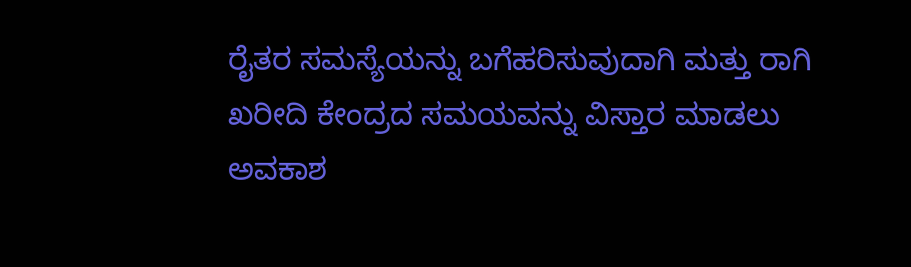ರೈತರ ಸಮಸ್ಯೆಯನ್ನು ಬಗೆಹರಿಸುವುದಾಗಿ ಮತ್ತು ರಾಗಿ ಖರೀದಿ ಕೇಂದ್ರದ ಸಮಯವನ್ನು ವಿಸ್ತಾರ ಮಾಡಲು ಅವಕಾಶ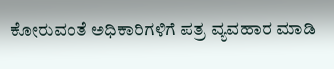ಕೋರುವಂತೆ ಅಧಿಕಾರಿಗಳಿಗೆ ಪತ್ರ ವ್ಯವಹಾರ ಮಾಡಿ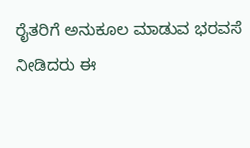ರೈತರಿಗೆ ಅನುಕೂಲ ಮಾಡುವ ಭರವಸೆ ನೀಡಿದರು ಈ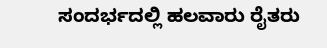ಸಂದರ್ಭದಲ್ಲಿ ಹಲವಾರು ರೈತರು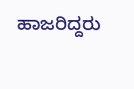ಹಾಜರಿದ್ದರು